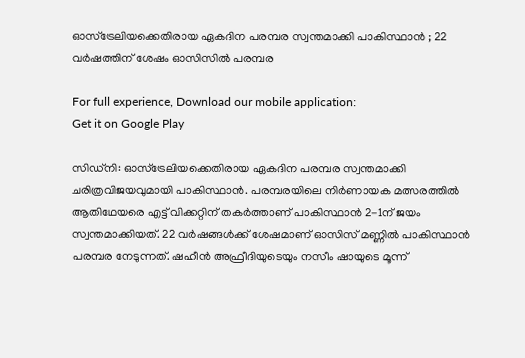ഓസ്ട്രേലിയക്കെതിരായ ഏകദിന പരമ്പര സ്വന്തമാക്കി പാകിസ്ഥാന്‍ ; 22 വര്‍ഷത്തിന് ശേഷം ഓസിസില്‍ പരമ്പര

For full experience, Download our mobile application:
Get it on Google Play

സിഡ്‌നി: ഓസ്ട്രേലിയക്കെതിരായ ഏകദിന പരമ്പര സ്വന്തമാക്കി ചരിത്രവിജയവുമായി പാകിസ്ഥാന്‍. പരമ്പരയിലെ നിര്‍ണായക മത്സരത്തില്‍ ആതിഥേയരെ എട്ട് വിക്കറ്റിന് തകര്‍ത്താണ് പാകിസ്ഥാന്‍ 2-1ന് ജയം സ്വന്തമാക്കിയത്. 22 വര്‍ഷങ്ങള്‍ക്ക് ശേഷമാണ് ഓസിസ് മണ്ണില്‍ പാകിസ്ഥാന്‍ പരമ്പര നേടുന്നത്. ഷഹീന്‍ അഫ്രീദിയുടെയും നസീം ഷായുടെ മൂന്ന്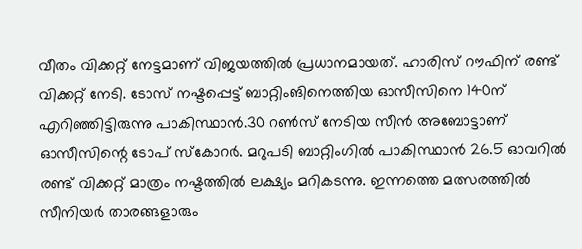വീതം വിക്കറ്റ് നേട്ടമാണ് വിജയത്തില്‍ പ്രധാനമായത്. ഹാരിസ് റൗഫിന് രണ്ട് വിക്കറ്റ് നേടി. ടോസ് നഷ്ടപ്പെട്ട് ബാറ്റിംങിനെത്തിയ ഓസീസിനെ 140ന് എറിഞ്ഞിട്ടിരുന്നു പാകിസ്ഥാന്‍.30 റണ്‍സ് നേടിയ സീന്‍ അബോട്ടാണ് ഓസീസിന്റെ ടോപ് സ്‌കോറര്‍. മറുപടി ബാറ്റിംഗില്‍ പാകിസ്ഥാന്‍ 26.5 ഓവറില്‍ രണ്ട് വിക്കറ്റ് മാത്രം നഷ്ടത്തില്‍ ലക്ഷ്യം മറികടന്നു. ഇന്നത്തെ മത്സരത്തില്‍ സീനിയര്‍ താരങ്ങളാരും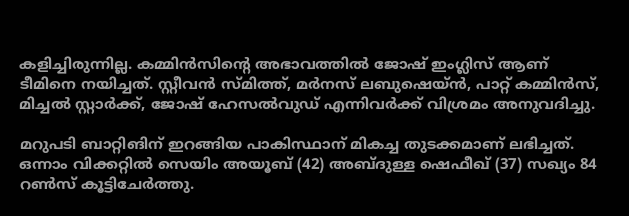കളിച്ചിരുന്നില്ല. കമ്മിന്‍സിന്റെ അഭാവത്തില്‍ ജോഷ് ഇംഗ്ലിസ് ആണ് ടീമിനെ നയിച്ചത്. സ്റ്റീവന്‍ സ്മിത്ത്, മര്‍നസ് ലബുഷെയ്ന്‍, പാറ്റ് കമ്മിന്‍സ്, മിച്ചല്‍ സ്റ്റാര്‍ക്ക്, ജോഷ് ഹേസല്‍വുഡ് എന്നിവര്‍ക്ക് വിശ്രമം അനുവദിച്ചു.

മറുപടി ബാറ്റിങിന് ഇറങ്ങിയ പാകിസ്ഥാന് മികച്ച തുടക്കമാണ് ലഭിച്ചത്. ഒന്നാം വിക്കറ്റില്‍ സെയിം അയൂബ് (42) അബ്ദുള്ള ഷെഫീഖ് (37) സഖ്യം 84 റണ്‍സ് കൂട്ടിചേര്‍ത്തു.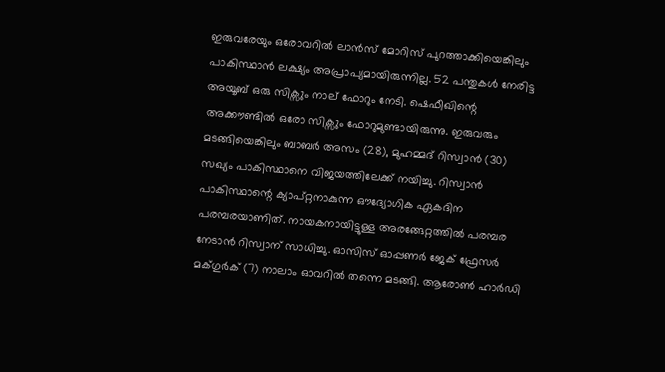ഇരുവരേയും ഒരോവറില്‍ ലാന്‍സ് മോറിസ് പുറത്താക്കിയെങ്കിലും പാകിസ്ഥാന്‍ ലക്ഷ്യം അപ്രാപ്യമായിരുന്നില്ല. 52 പന്തുകള്‍ നേരിട്ട അയൂബ് ഒരു സിക്സും നാല് ഫോറും നേടി. ഷെഫീഖിന്റെ അക്കൗണ്ടില്‍ ഒരോ സിക്സും ഫോറുമുണ്ടായിരുന്നു. ഇരുവരും മടങ്ങിയെങ്കിലും ബാബര്‍ അസം (28), മുഹമ്മദ് റിസ്വാന്‍ (30) സഖ്യം പാകിസ്ഥാനെ വിജയത്തിലേക്ക് നയിച്ചു. റിസ്വാന്‍ പാകിസ്ഥാന്റെ ക്യാപ്റ്റനാകുന്ന ഔദ്യോഗിക ഏകദിന പരമ്പരയാണിത്. നായകനായിട്ടുള്ള അരങ്ങേറ്റത്തില്‍ പരമ്പര നേടാന്‍ റിസ്വാന് സാധിച്ചു. ഓസിസ് ഓപ്പണര്‍ ജേക് ഫ്രേസര്‍ മക്ഗുര്‍ക് (7) നാലാം ഓവറില്‍ തന്നെ മടങ്ങി. ആരോണ്‍ ഹാര്‍ഡി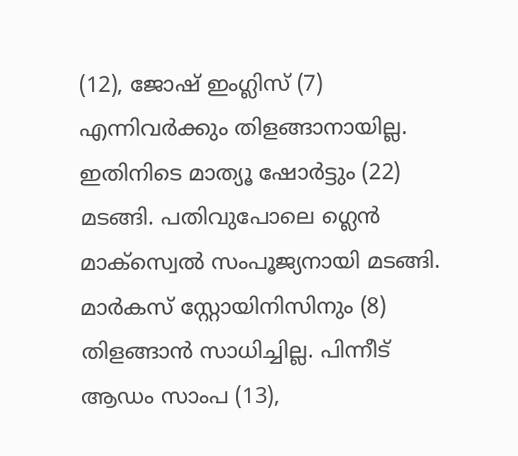(12), ജോഷ് ഇംഗ്ലിസ് (7) എന്നിവര്‍ക്കും തിളങ്ങാനായില്ല. ഇതിനിടെ മാത്യൂ ഷോര്‍ട്ടും (22) മടങ്ങി. പതിവുപോലെ ഗ്ലെന്‍ മാക്സ്വെല്‍ സംപൂജ്യനായി മടങ്ങി. മാര്‍കസ് സ്റ്റോയിനിസിനും (8) തിളങ്ങാന്‍ സാധിച്ചില്ല. പിന്നീട് ആഡം സാംപ (13),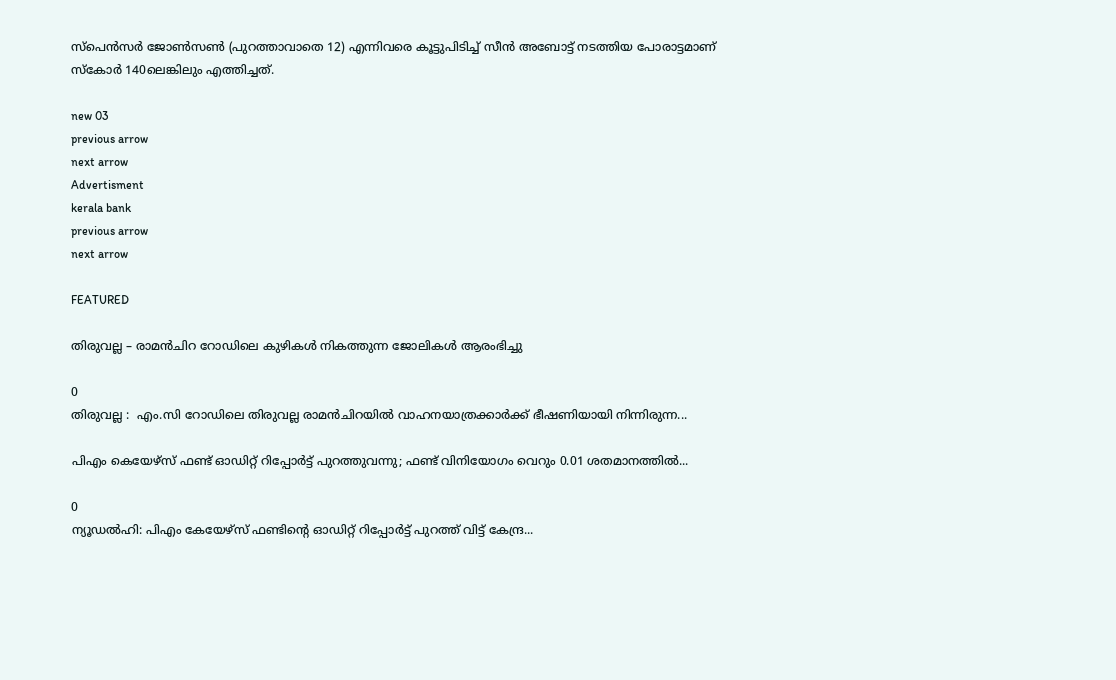സ്പെന്‍സര്‍ ജോണ്‍സണ്‍ (പുറത്താവാതെ 12) എന്നിവരെ കൂട്ടുപിടിച്ച് സീന്‍ അബോട്ട് നടത്തിയ പോരാട്ടമാണ് സ്‌കോര്‍ 140ലെങ്കിലും എത്തിച്ചത്.

new 03
previous arrow
next arrow
Advertisment
kerala bank
previous arrow
next arrow

FEATURED

തിരുവല്ല – രാമന്‍ചിറ റോഡിലെ കുഴികള്‍ നികത്തുന്ന ജോലികള്‍ ആരംഭിച്ചു

0
തിരുവല്ല :  എം.സി റോഡിലെ തിരുവല്ല രാമന്‍ചിറയില്‍ വാഹനയാത്രക്കാര്‍ക്ക് ഭീഷണിയായി നിന്നിരുന്ന...

പിഎം കെയേഴ്‌സ് ഫണ്ട് ഓഡിറ്റ് റിപ്പോർട്ട് പുറത്തുവന്നു; ഫണ്ട് വിനിയോഗം വെറും 0.01 ശതമാനത്തിൽ...

0
ന്യൂഡല്‍ഹി: പിഎം കേയേഴ്‌സ് ഫണ്ടിന്റെ ഓഡിറ്റ് റിപ്പോര്‍ട്ട് പുറത്ത് വിട്ട് കേന്ദ്ര...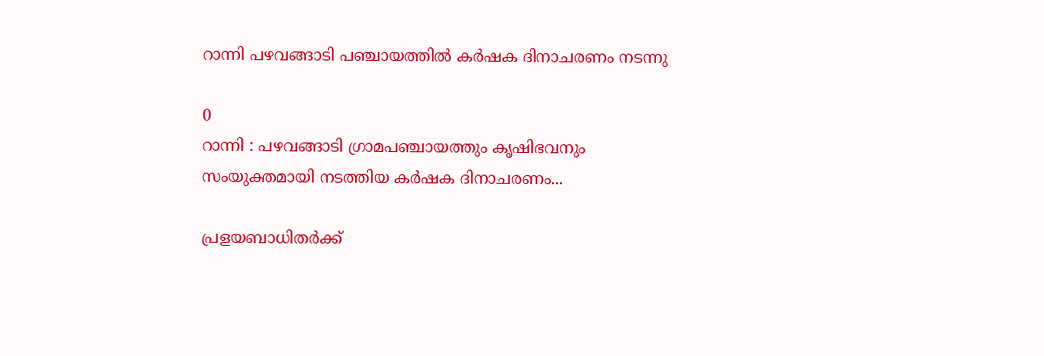റാന്നി പഴവങ്ങാടി പഞ്ചായത്തില്‍ കർഷക ദിനാചരണം നടന്നു

0
റാന്നി : പഴവങ്ങാടി ഗ്രാമപഞ്ചായത്തും കൃഷിഭവനും സംയുക്തമായി നടത്തിയ കർഷക ദിനാചരണം...

പ്രളയബാധിതർക്ക്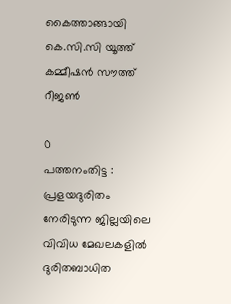കൈത്താങ്ങായി കെ.സി.സി യൂത്ത് കമ്മീഷൻ സൗത്ത് റീജൺ

0
പത്തനംതിട്ട : പ്രളയദുരിതം നേരിടുന്ന ജില്ലയിലെ വിവിധ മേഖലകളിൽ ദുരിതബാധിത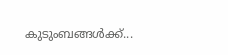കുടുംബങ്ങൾക്ക്...